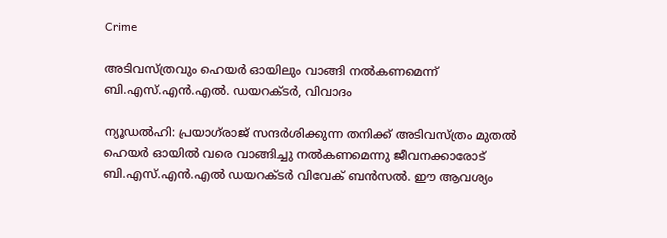Crime

അടിവസ്ത്രവും ഹെയർ ഓയിലും വാങ്ങി നല്‍കണമെന്ന്‌ ബി.എസ്‌.എന്‍.എല്‍. ഡയറക്‌ടര്‍, വിവാദം

ന്യൂഡല്‍ഹി: പ്രയാഗ്‌രാജ്‌ സന്ദര്‍ശിക്കുന്ന തനിക്ക്‌ അടിവസ്‌ത്രം മുതല്‍ ഹെയര്‍ ഓയില്‍ വരെ വാങ്ങിച്ചു നല്‍കണമെന്നു ജീവനക്കാരോട്‌ ബി.എസ്‌.എന്‍.എല്‍ ഡയറക്‌ടര്‍ വിവേക്‌ ബന്‍സല്‍. ഈ ആവശ്യം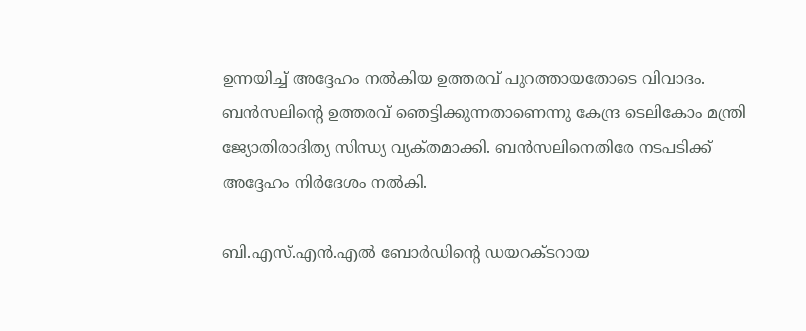ഉന്നയിച്ച്‌ അദ്ദേഹം നല്‍കിയ ഉത്തരവ്‌ പുറത്തായതോടെ വിവാദം. ബന്‍സലിന്റെ ഉത്തരവ്‌ ഞെട്ടിക്കുന്നതാണെന്നു കേന്ദ്ര ടെലികോം മന്ത്രി ജ്യോതിരാദിത്യ സിന്ധ്യ വ്യക്‌തമാക്കി. ബന്‍സലിനെതിരേ നടപടിക്ക്‌ അദ്ദേഹം നിര്‍ദേശം നല്‍കി.

ബി.എസ്‌.എന്‍.എല്‍ ബോര്‍ഡിന്റെ ഡയറക്‌ടറായ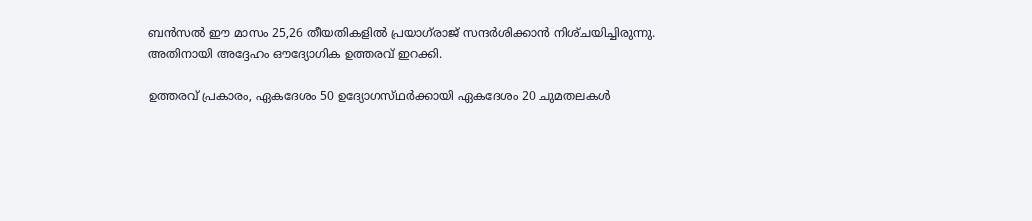ബന്‍സല്‍ ഈ മാസം 25,26 തീയതികളില്‍ പ്രയാഗ്‌രാജ്‌ സന്ദര്‍ശിക്കാന്‍ നിശ്‌ചയിച്ചിരുന്നു. അതിനായി അദ്ദേഹം ഔദ്യോഗിക ഉത്തരവ്‌ ഇറക്കി.

ഉത്തരവ്‌ പ്രകാരം, ഏകദേശം 50 ഉദ്യോഗസ്‌ഥര്‍ക്കായി ഏകദേശം 20 ചുമതലകള്‍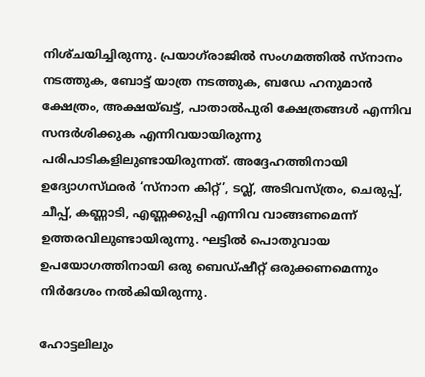നിശ്‌ചയിച്ചിരുന്നു. പ്രയാഗ്‌രാജില്‍ സംഗമത്തില്‍ സ്‌നാനം നടത്തുക, ബോട്ട്‌ യാത്ര നടത്തുക, ബഡേ ഹനുമാന്‍ ക്ഷേത്രം, അക്ഷയ്‌ഖട്ട്‌, പാതാല്‍പുരി ക്ഷേത്രങ്ങള്‍ എന്നിവ സന്ദര്‍ശിക്കുക എന്നിവയായിരുന്നു പരിപാടികളിലുണ്ടായിരുന്നത്‌. അദ്ദേഹത്തിനായി ഉദ്യോഗസ്‌ഥരര്‍ ‘സ്‌നാന കിറ്റ്‌’, ടവ്ല്‍, അടിവസ്‌ത്രം, ചെരുപ്പ്‌, ചീപ്പ്‌, കണ്ണാടി, എണ്ണക്കുപ്പി എന്നിവ വാങ്ങണമെന്ന്‌ ഉത്തരവിലുണ്ടായിരുന്നു. ഘട്ടില്‍ പൊതുവായ ഉപയോഗത്തിനായി ഒരു ബെഡ്‌ഷീറ്റ്‌ ഒരുക്കണമെന്നും നിര്‍ദേശം നല്‍കിയിരുന്നു.

ഹോട്ടലിലും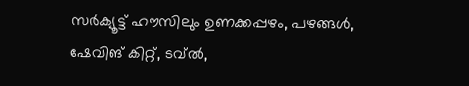സര്‍ക്യൂട്ട്‌ ഹൗസിലും ഉണക്കപ്പഴം, പഴങ്ങള്‍, ഷേവിങ്‌ കിറ്റ്‌, ടവ്ല്‍,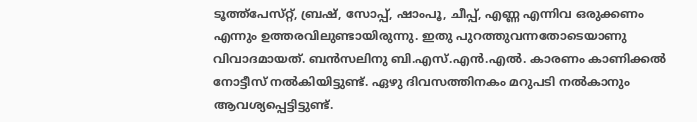ടൂത്ത്‌പേസ്‌റ്റ്‌, ബ്രഷ്‌, സോപ്പ്‌, ഷാംപൂ, ചീപ്പ്‌, എണ്ണ എന്നിവ ഒരുക്കണം എന്നും ഉത്തരവിലുണ്ടായിരുന്നു. ഇതു പുറത്തുവന്നതോടെയാണു വിവാദമായത്‌. ബന്‍സലിനു ബി.എസ്‌.എന്‍.എല്‍. കാരണം കാണിക്കല്‍ നോട്ടീസ്‌ നല്‍കിയിട്ടുണ്ട്‌. ഏഴു ദിവസത്തിനകം മറുപടി നല്‍കാനും ആവശ്യപ്പെട്ടിട്ടുണ്ട്‌.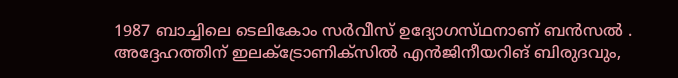1987 ബാച്ചിലെ ടെലികോം സര്‍വീസ്‌ ഉദ്യോഗസ്‌ഥനാണ്‌ ബന്‍സല്‍ . അദ്ദേഹത്തിന്‌ ഇലക്‌ട്രോണിക്‌സില്‍ എന്‍ജിനീയറിങ്‌ ബിരുദവും,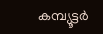കമ്പ്യൂട്ടര്‍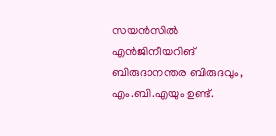സയന്‍സില്‍ എന്‍ജിനീയറിങ്‌ ബിരുദാനന്തര ബിരുദവും, എം.ബി.എയും ഉണ്ട്‌.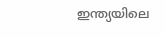ഇന്ത്യയിലെ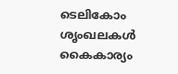ടെലികോം ശൃംഖലകള്‍ കൈകാര്യം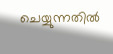ചെയ്യുന്നതില്‍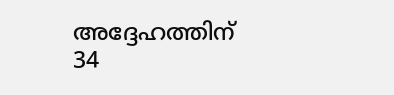അദ്ദേഹത്തിന്‌ 34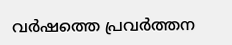വര്‍ഷത്തെ പ്രവര്‍ത്തന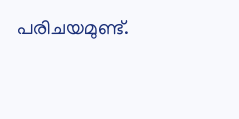പരിചയമുണ്ട്‌.